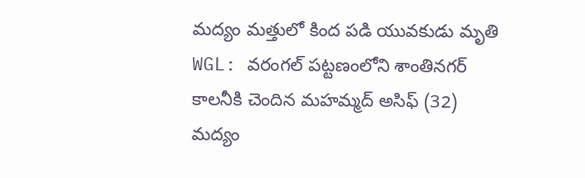మద్యం మత్తులో కింద పడి యువకుడు మృతి
WGL: వరంగల్ పట్టణంలోని శాంతినగర్ కాలనీకి చెందిన మహమ్మద్ అసిఫ్ (32) మద్యం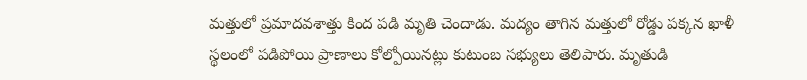మత్తులో ప్రమాదవశాత్తు కింద పడి మృతి చెందాడు. మద్యం తాగిన మత్తులో రోడ్డు పక్కన ఖాళీ స్థలంలో పడిపోయి ప్రాణాలు కోల్పోయినట్లు కుటుంబ సభ్యులు తెలిపారు. మృతుడి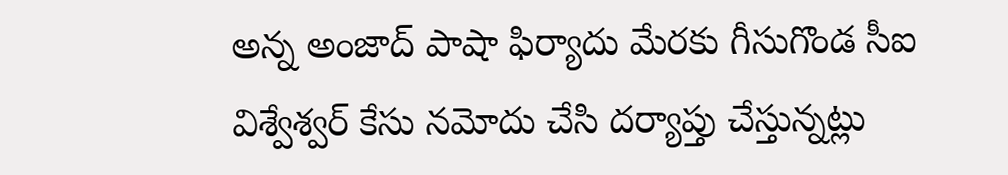అన్న అంజాద్ పాషా ఫిర్యాదు మేరకు గీసుగొండ సీఐ విశ్వేశ్వర్ కేసు నమోదు చేసి దర్యాప్తు చేస్తున్నట్లు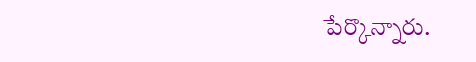పేర్కొన్నారు.